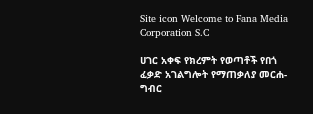Site icon Welcome to Fana Media Corporation S.C

ሀገር አቀፍ የክረምት የወጣቶች የበጎ ፈቃድ አገልግሎት የማጠቃለያ መርሐ-ግብር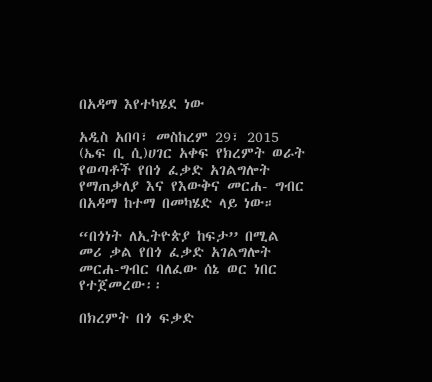በአዳማ እየተካሄደ ነው

አዲስ አበባ፣ መስከረም 29፣ 2015 (ኤፍ ቢ ሲ)ሀገር አቀፍ የክረምት ወራት የወጣቶች የበጎ ፈቃድ አገልግሎት የማጠቃለያ እና የእውቅና መርሐ- ግብር በአዳማ ከተማ በመካሄድ ላይ ነው።

“በጎነት ለኢትዮጵያ ከፍታ’’ በሚል መሪ ቃል የበጎ ፈቃድ አገልግሎት መርሐ-ግብር ባለፈው ሰኔ ወር ነበር የተጀመረው፡፡

በክረምት በጎ ፍቃድ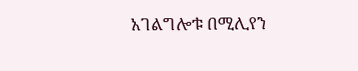አገልግሎቱ በሚሊየን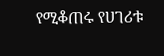የሚቆጠሩ የሀገሪቱ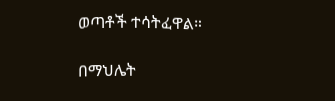ወጣቶች ተሳትፈዋል።

በማህሌት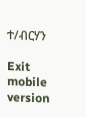ተ/ብርሃን

Exit mobile version